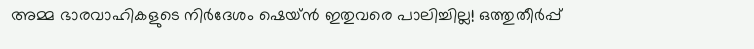അമ്മ ഭാരവാഹികളുടെ നിര്‍ദേശം ഷെയ്ന്‍ ഇതുവരെ പാലിച്ചില്ല! ഒത്തുതീര്‍പ്പ്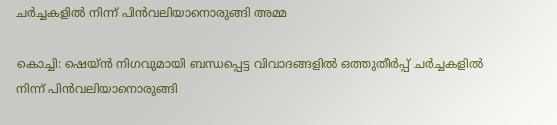ചര്‍ച്ചകളില്‍ നിന്ന് പിന്‍വലിയാനൊരുങ്ങി അമ്മ

കൊച്ചി: ഷെയ്ന്‍ നിഗവുമായി ബന്ധപ്പെട്ട വിവാദങ്ങളില്‍ ഒത്തുതീര്‍പ്പ് ചര്‍ച്ചകളില്‍ നിന്ന് പിന്‍വലിയാനൊരുങ്ങി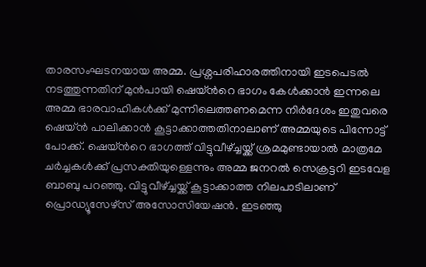താരസംഘടനയായ അമ്മ. പ്രശ്നപരിഹാരത്തിനായി ഇടപെടല്‍ നടത്തുന്നതിന് മുന്‍പായി ഷെയ്ന്‍റെ ഭാഗം കേള്‍ക്കാന്‍ ഇന്നലെ അമ്മ ഭാരവാഹികള്‍ക്ക് മുന്നിലെത്തണമെന്ന നിര്‍ദേശം ഇതുവരെ ഷെയ്ന്‍ പാലിക്കാന്‍ കൂട്ടാക്കാത്തതിനാലാണ് അമ്മയുടെ പിന്നോട്ട് പോക്ക്. ഷെയ്ന്‍റെ ഭാഗത്ത് വിട്ടുവീഴ്ച്ചയ്ക്ക് ശ്രമമുണ്ടായാല്‍ മാത്രമേ ചര്‍ച്ചകള്‍ക്ക് പ്രസക്തിയുള്ളെന്നും അമ്മ ജനറല്‍ സെക്രട്ടറി ഇടവേള ബാബു പറഞ്ഞു. വിട്ടുവീഴ്ച്ചയ്ക്ക് കൂട്ടാക്കാത്ത നിലപാടിലാണ് പ്രൊഡ്യൂസേഴ്സ് അസോസിയേഷന്‍. ഇടഞ്ഞു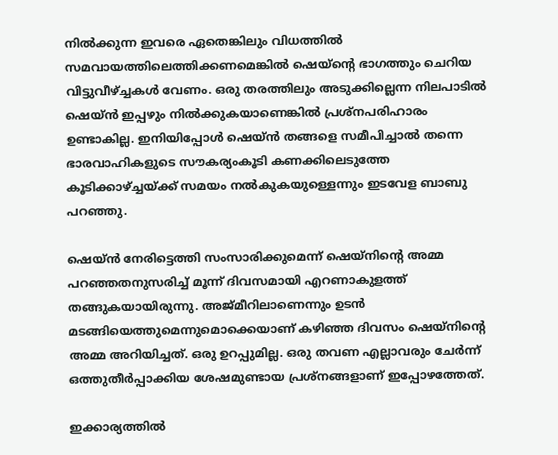നില്‍ക്കുന്ന ഇവരെ ഏതെങ്കിലും വിധത്തില്‍ സമവായത്തിലെത്തിക്കണമെങ്കില്‍ ഷെയ്ന്‍റെ ഭാഗത്തും ചെറിയ വിട്ടുവീഴ്ച്ചകള്‍ വേണം. ഒരു തരത്തിലും അടുക്കില്ലെന്ന നിലപാടില്‍ ഷെയ്ന്‍ ഇപ്പഴും നില്‍ക്കുകയാണെങ്കില്‍ പ്രശ്നപരിഹാരം ഉണ്ടാകില്ല. ഇനിയിപ്പോള്‍ ഷെയ്ന്‍ തങ്ങളെ സമീപിച്ചാല്‍ തന്നെ ഭാരവാഹികളുടെ സൗകര്യംകൂടി കണക്കിലെടുത്തേ കൂടിക്കാഴ്ച്ചയ്ക്ക് സമയം നല്‍കുകയുള്ളെന്നും ഇടവേള ബാബു പറഞ്ഞു.

ഷെയ്ന്‍ നേരിട്ടെത്തി സംസാരിക്കുമെന്ന് ഷെയ്നിന്‍റെ അമ്മ പറഞ്ഞതനുസരിച്ച്‌ മൂന്ന് ദിവസമായി എറണാകുളത്ത് തങ്ങുകയായിരുന്നു. അജ്മീറിലാണെന്നും ഉടന്‍ മടങ്ങിയെത്തുമെന്നുമൊക്കെയാണ് കഴിഞ്ഞ ദിവസം ഷെയ്നിന്‍റെ അമ്മ അറിയിച്ചത്. ഒരു ഉറപ്പുമില്ല. ഒരു തവണ എല്ലാവരും ചേര്‍ന്ന് ഒത്തുതീര്‍പ്പാക്കിയ ശേഷമുണ്ടായ പ്രശ്നങ്ങളാണ് ഇപ്പോഴത്തേത്.

ഇക്കാര്യത്തില്‍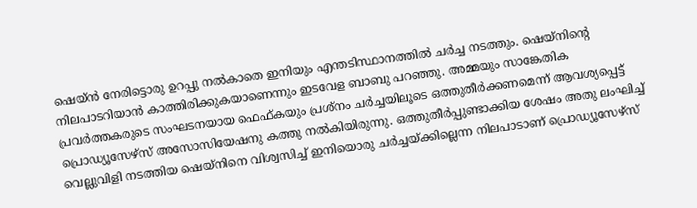ഷെയ്ന്‍ നേരിട്ടൊരു ഉറപ്പു നല്‍കാതെ ഇനിയും എന്തടിസ്ഥാനത്തില്‍ ചര്‍ച്ച നടത്തും. ഷെയ്നിന്‍റെ നിലപാടറിയാന്‍ കാത്തിരിക്കുകയാണെന്നും ഇടവേള ബാബു പറഞ്ഞു. അമ്മയും സാങ്കേതിക പ്രവര്‍ത്തകരുടെ സംഘടനയായ ഫെഫ്കയും പ്രശ്നം ചര്‍ച്ചയിലൂടെ ഒത്തുതീര്‍ക്കണമെന്ന് ആവശ്യപ്പെട്ട് പ്രൊഡ്യൂസേഴ്സ് അസോസിയേഷനു കത്തു നല്‍കിയിരുന്നു. ഒത്തുതീര്‍പ്പുണ്ടാക്കിയ ശേഷം അതു ലംഘിച്ച്‌ വെല്ലുവിളി നടത്തിയ ഷെയ്നിനെ വിശ്വസിച്ച്‌ ഇനിയൊരു ചര്‍ച്ചയ്ക്കില്ലെന്ന നിലപാടാണ് പ്രൊഡ്യൂസേഴ്സ്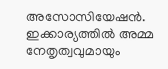അസോസിയേഷന്‍. ഇക്കാര്യത്തില്‍ അമ്മ നേതൃത്വവുമായും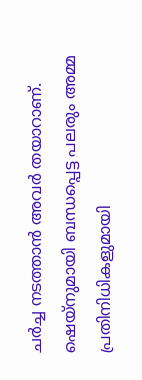ചര്‍ച്ച നടത്താന്‍ അവര്‍ തയാറാണ്. ഷെയ്നുമായി ബന്ധപ്പെട്ട പലരും അമ്മ പ്രതിനിധികളുമായി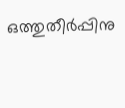ഒത്തുതീര്‍പ്പിനു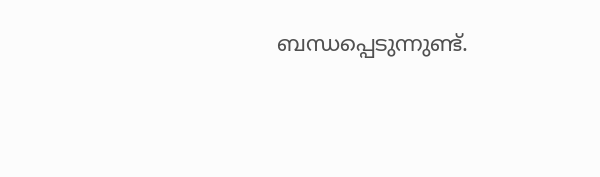ബന്ധപ്പെടുന്നുണ്ട്.